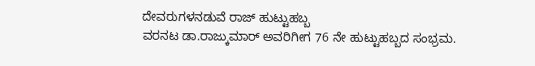ದೇವರುಗಳನಡುವೆ ರಾಜ್ ಹುಟ್ಟುಹಬ್ಬ
ವರನಟ ಡಾ.ರಾಜ್ಕುಮಾರ್ ಅವರಿಗೀಗ 76 ನೇ ಹುಟ್ಟುಹಬ್ಬದ ಸಂಭ್ರಮ.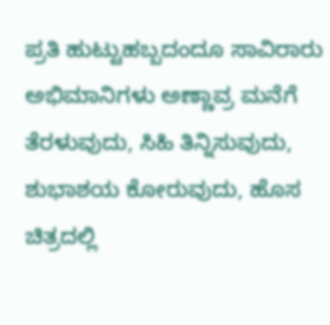ಪ್ರತಿ ಹುಟ್ಟುಹಬ್ಬದಂದೂ ಸಾವಿರಾರು ಅಭಿಮಾನಿಗಳು ಅಣ್ಣಾವ್ರ ಮನೆಗೆ ತೆರಳುವುದು, ಸಿಹಿ ತಿನ್ನಿಸುವುದು, ಶುಭಾಶಯ ಕೋರುವುದು, ಹೊಸ ಚಿತ್ರದಲ್ಲಿ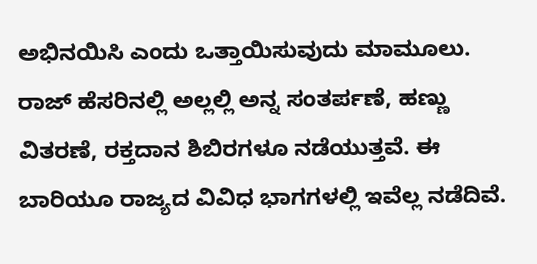ಅಭಿನಯಿಸಿ ಎಂದು ಒತ್ತಾಯಿಸುವುದು ಮಾಮೂಲು. ರಾಜ್ ಹೆಸರಿನಲ್ಲಿ ಅಲ್ಲಲ್ಲಿ ಅನ್ನ ಸಂತರ್ಪಣೆ, ಹಣ್ಣು ವಿತರಣೆ, ರಕ್ತದಾನ ಶಿಬಿರಗಳೂ ನಡೆಯುತ್ತವೆ. ಈ ಬಾರಿಯೂ ರಾಜ್ಯದ ವಿವಿಧ ಭಾಗಗಳಲ್ಲಿ ಇವೆಲ್ಲ ನಡೆದಿವೆ.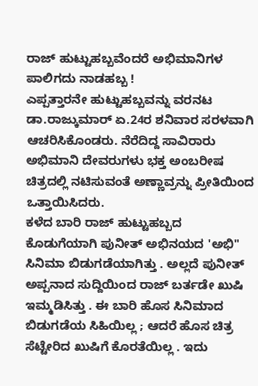ರಾಜ್ ಹುಟ್ಟುಹಬ್ಬವೆಂದರೆ ಅಭಿಮಾನಿಗಳ ಪಾಲಿಗದು ನಾಡಹಬ್ಬ !
ಎಪ್ಪತ್ತಾರನೇ ಹುಟ್ಟುಹಬ್ಬವನ್ನು ವರನಟ ಡಾ.ರಾಜ್ಕುಮಾರ್ ಏ.24ರ ಶನಿವಾರ ಸರಳವಾಗಿ ಆಚರಿಸಿಕೊಂಡರು. ನೆರೆದಿದ್ದ ಸಾವಿರಾರು ಅಭಿಮಾನಿ ದೇವರುಗಳು ಭಕ್ತ ಅಂಬರೀಷ ಚಿತ್ರದಲ್ಲಿ ನಟಿಸುವಂತೆ ಅಣ್ಣಾವ್ರನ್ನು ಪ್ರೀತಿಯಿಂದ ಒತ್ತಾಯಿಸಿದರು.
ಕಳೆದ ಬಾರಿ ರಾಜ್ ಹುಟ್ಟುಹಬ್ಬದ ಕೊಡುಗೆಯಾಗಿ ಪುನೀತ್ ಅಭಿನಯದ 'ಅಭಿ" ಸಿನಿಮಾ ಬಿಡುಗಡೆಯಾಗಿತ್ತು . ಅಲ್ಲದೆ ಪುನೀತ್ ಅಪ್ಪನಾದ ಸುದ್ದಿಯಿಂದ ರಾಜ್ ಬರ್ತಡೇ ಖುಷಿ ಇಮ್ಮಡಿಸಿತ್ತು . ಈ ಬಾರಿ ಹೊಸ ಸಿನಿಮಾದ ಬಿಡುಗಡೆಯ ಸಿಹಿಯಿಲ್ಲ ; ಆದರೆ ಹೊಸ ಚಿತ್ರ ಸೆಟ್ಟೇರಿದ ಖುಷಿಗೆ ಕೊರತೆಯಿಲ್ಲ . ಇದು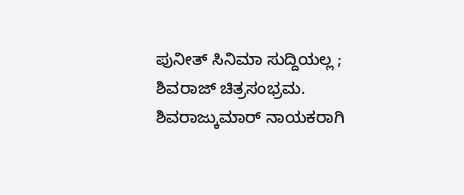ಪುನೀತ್ ಸಿನಿಮಾ ಸುದ್ದಿಯಲ್ಲ ; ಶಿವರಾಜ್ ಚಿತ್ರಸಂಭ್ರಮ.
ಶಿವರಾಜ್ಕುಮಾರ್ ನಾಯಕರಾಗಿ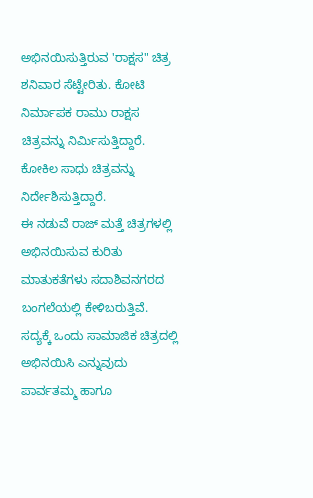ಅಭಿನಯಿಸುತ್ತಿರುವ 'ರಾಕ್ಷಸ" ಚಿತ್ರ ಶನಿವಾರ ಸೆಟ್ಟೇರಿತು. ಕೋಟಿ ನಿರ್ಮಾಪಕ ರಾಮು ರಾಕ್ಷಸ ಚಿತ್ರವನ್ನು ನಿರ್ಮಿಸುತ್ತಿದ್ದಾರೆ. ಕೋಕಿಲ ಸಾಧು ಚಿತ್ರವನ್ನು ನಿರ್ದೇಶಿಸುತ್ತಿದ್ದಾರೆ.
ಈ ನಡುವೆ ರಾಜ್ ಮತ್ತೆ ಚಿತ್ರಗಳಲ್ಲಿ ಅಭಿನಯಿಸುವ ಕುರಿತು ಮಾತುಕತೆಗಳು ಸದಾಶಿವನಗರದ ಬಂಗಲೆಯಲ್ಲಿ ಕೇಳಿಬರುತ್ತಿವೆ. ಸದ್ಯಕ್ಕೆ ಒಂದು ಸಾಮಾಜಿಕ ಚಿತ್ರದಲ್ಲಿ ಅಭಿನಯಿಸಿ ಎನ್ನುವುದು ಪಾರ್ವತಮ್ಮ ಹಾಗೂ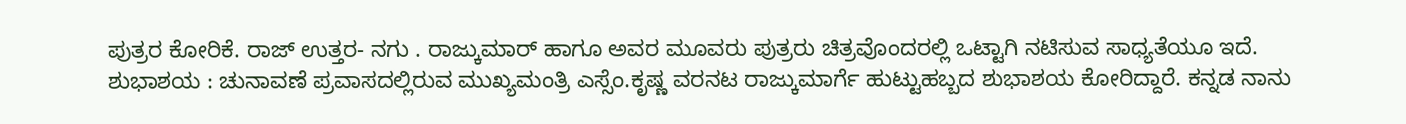ಪುತ್ರರ ಕೋರಿಕೆ. ರಾಜ್ ಉತ್ತರ- ನಗು . ರಾಜ್ಕುಮಾರ್ ಹಾಗೂ ಅವರ ಮೂವರು ಪುತ್ರರು ಚಿತ್ರವೊಂದರಲ್ಲಿ ಒಟ್ಟಾಗಿ ನಟಿಸುವ ಸಾಧ್ಯತೆಯೂ ಇದೆ.
ಶುಭಾಶಯ : ಚುನಾವಣೆ ಪ್ರವಾಸದಲ್ಲಿರುವ ಮುಖ್ಯಮಂತ್ರಿ ಎಸ್ಸೆಂ.ಕೃಷ್ಣ ವರನಟ ರಾಜ್ಕುಮಾರ್ಗೆ ಹುಟ್ಟುಹಬ್ಬದ ಶುಭಾಶಯ ಕೋರಿದ್ದಾರೆ. ಕನ್ನಡ ನಾನು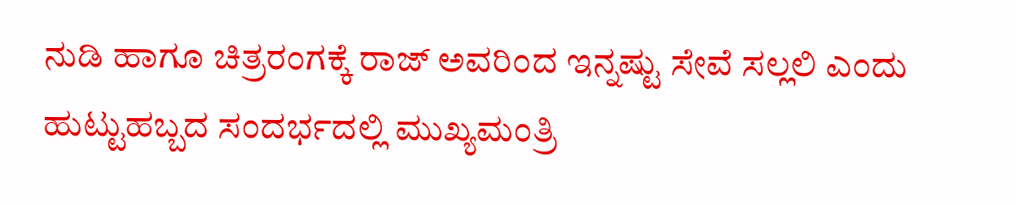ನುಡಿ ಹಾಗೂ ಚಿತ್ರರಂಗಕ್ಕೆ ರಾಜ್ ಅವರಿಂದ ಇನ್ನಷ್ಟು ಸೇವೆ ಸಲ್ಲಲಿ ಎಂದು ಹುಟ್ಟುಹಬ್ಬದ ಸಂದರ್ಭದಲ್ಲಿ ಮುಖ್ಯಮಂತ್ರಿ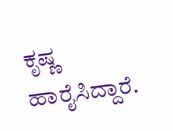ಕೃಷ್ಣ ಹಾರೈಸಿದ್ದಾರೆ.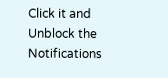Click it and Unblock the Notifications